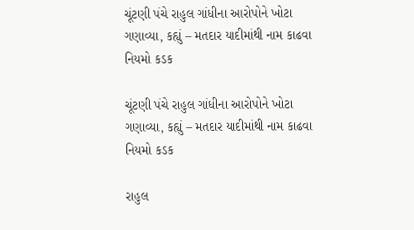ચૂંટણી પંચે રાહુલ ગાંધીના આરોપોને ખોટા ગણાવ્યા, કહ્યું – મતદાર યાદીમાંથી નામ કાઢવા નિયમો કડક

ચૂંટણી પંચે રાહુલ ગાંધીના આરોપોને ખોટા ગણાવ્યા, કહ્યું – મતદાર યાદીમાંથી નામ કાઢવા નિયમો કડક

રાહુલ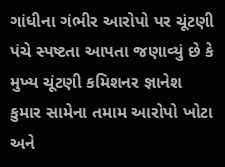ગાંધીના ગંભીર આરોપો પર ચૂંટણી પંચે સ્પષ્ટતા આપતા જણાવ્યું છે કે મુખ્ય ચૂંટણી કમિશનર જ્ઞાનેશ કુમાર સામેના તમામ આરોપો ખોટા અને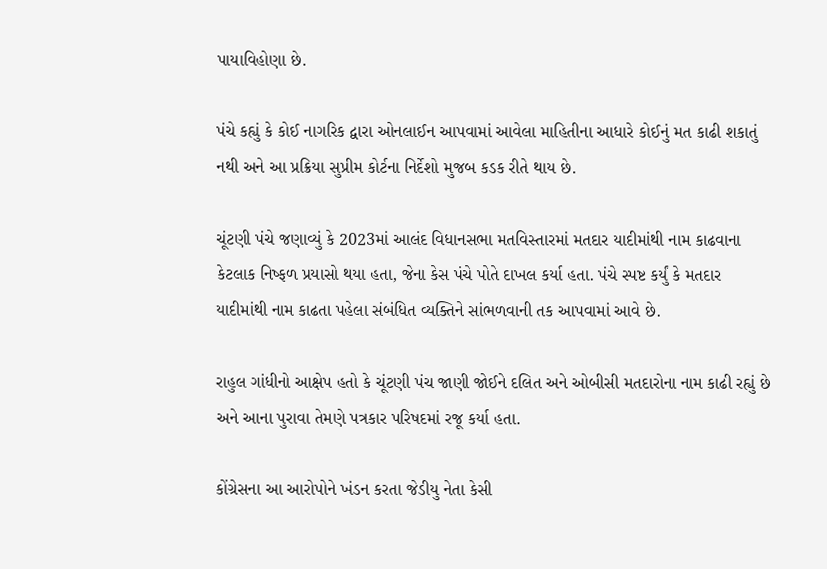પાયાવિહોણા છે.

પંચે કહ્યું કે કોઈ નાગરિક દ્વારા ઓનલાઈન આપવામાં આવેલા માહિતીના આધારે કોઈનું મત કાઢી શકાતું નથી અને આ પ્રક્રિયા સુપ્રીમ કોર્ટના નિર્દેશો મુજબ કડક રીતે થાય છે.

ચૂંટણી પંચે જણાવ્યું કે 2023માં આલંદ વિધાનસભા મતવિસ્તારમાં મતદાર યાદીમાંથી નામ કાઢવાના કેટલાક નિષ્ફળ પ્રયાસો થયા હતા, જેના કેસ પંચે પોતે દાખલ કર્યા હતા. પંચે સ્પષ્ટ કર્યું કે મતદાર યાદીમાંથી નામ કાઢતા પહેલા સંબંધિત વ્યક્તિને સાંભળવાની તક આપવામાં આવે છે.

રાહુલ ગાંધીનો આક્ષેપ હતો કે ચૂંટણી પંચ જાણી જોઈને દલિત અને ઓબીસી મતદારોના નામ કાઢી રહ્યું છે અને આના પુરાવા તેમણે પત્રકાર પરિષદમાં રજૂ કર્યા હતા.

કોંગ્રેસના આ આરોપોને ખંડન કરતા જેડીયુ નેતા કેસી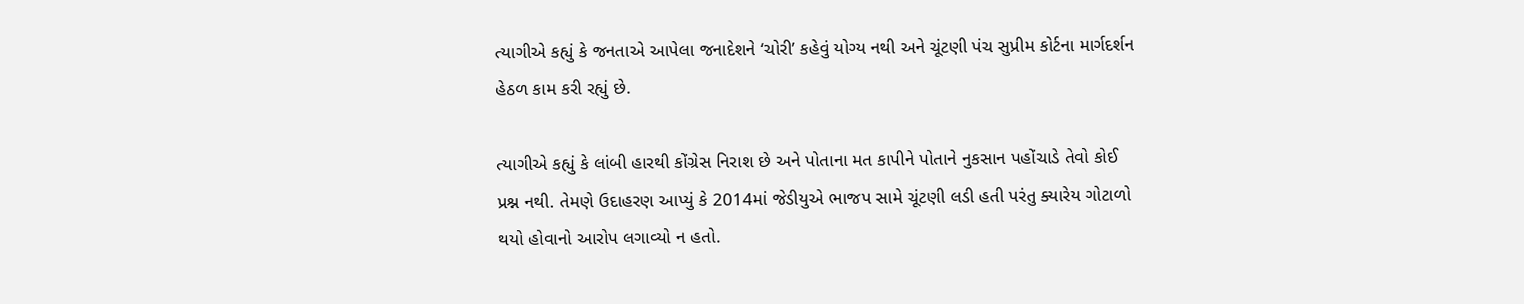ત્યાગીએ કહ્યું કે જનતાએ આપેલા જનાદેશને ‘ચોરી’ કહેવું યોગ્ય નથી અને ચૂંટણી પંચ સુપ્રીમ કોર્ટના માર્ગદર્શન હેઠળ કામ કરી રહ્યું છે.

ત્યાગીએ કહ્યું કે લાંબી હારથી કોંગ્રેસ નિરાશ છે અને પોતાના મત કાપીને પોતાને નુકસાન પહોંચાડે તેવો કોઈ પ્રશ્ન નથી. તેમણે ઉદાહરણ આપ્યું કે 2014માં જેડીયુએ ભાજપ સામે ચૂંટણી લડી હતી પરંતુ ક્યારેય ગોટાળો થયો હોવાનો આરોપ લગાવ્યો ન હતો.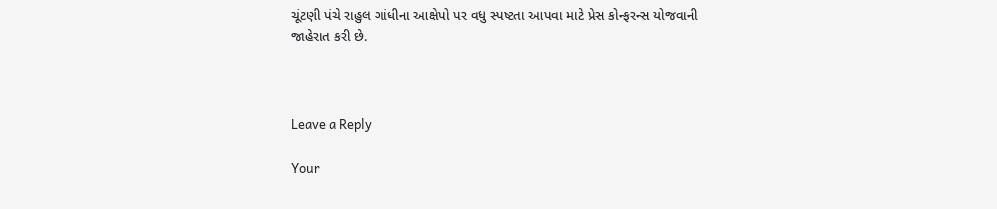ચૂંટણી પંચે રાહુલ ગાંધીના આક્ષેપો પર વધુ સ્પષ્ટતા આપવા માટે પ્રેસ કોન્ફરન્સ યોજવાની જાહેરાત કરી છે.



Leave a Reply

Your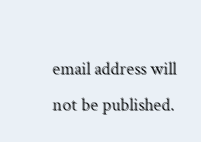email address will not be published.